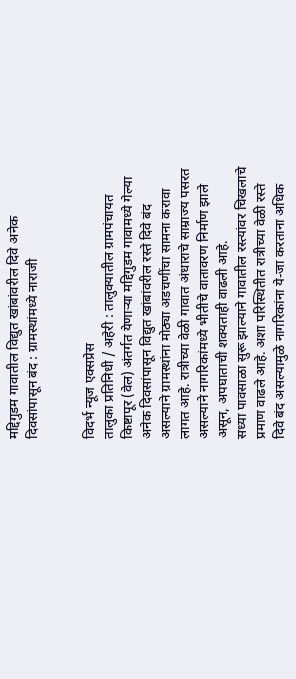मद्दिगुडम गावातील विद्युत खांबांवरील दिवे अनेक दिवसांपासून बंद : ग्रामस्थांमध्ये नाराजी


विदर्भ न्यूज एक्सप्रेस
तालुका प्रतिनिधी / अहेरी : तालुक्यातील ग्रामपंचायत किष्टापूर (वेल) अंतर्गत येणाऱ्या मद्दिगुडम गावामध्ये गेल्या अनेक दिवसांपासून विद्युत खांबांवरील रस्ते दिवे बंद असल्याने ग्रामस्थांना मोठ्या अडचणींचा सामना करावा लागत आहे. रात्रीच्या वेळी गावात अंधाराचे साम्राज्य पसरत असल्याने नागरिकांमध्ये भीतीचे वातावरण निर्माण झाले असून, अपघाताची शक्यताही वाढली आहे.
सध्या पावसाळा सुरू झाल्याने गावातील रस्त्यांवर चिखलाचे प्रमाण वाढले आहे. अशा परिस्थितीत रात्रीच्या वेळी रस्ते दिवे बंद असल्यामुळे नागरिकांना ये-जा करताना अधिक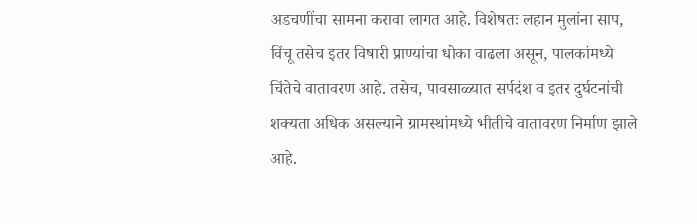अडचणींचा सामना करावा लागत आहे. विशेषतः लहान मुलांना साप, विंचू तसेच इतर विषारी प्राण्यांचा धोका वाढला असून, पालकांमध्ये चिंतेचे वातावरण आहे. तसेच, पावसाळ्यात सर्पदंश व इतर दुर्घटनांची शक्यता अधिक असल्याने ग्रामस्थांमध्ये भीतीचे वातावरण निर्माण झाले आहे.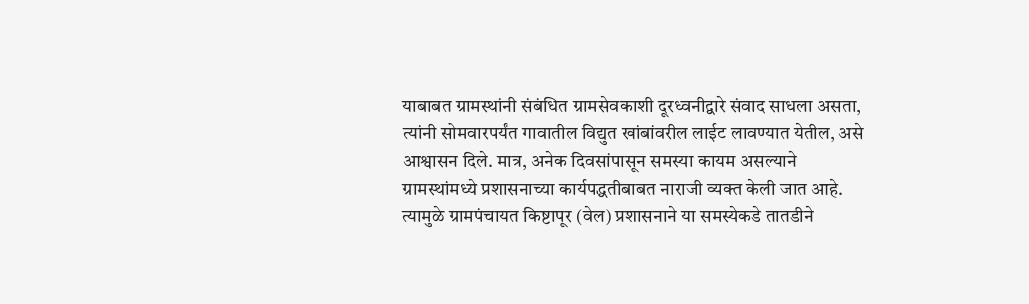याबाबत ग्रामस्थांनी संबंधित ग्रामसेवकाशी दूरध्वनीद्वारे संवाद साधला असता, त्यांनी सोमवारपर्यंत गावातील विद्युत खांबांवरील लाईट लावण्यात येतील, असे आश्वासन दिले. मात्र, अनेक दिवसांपासून समस्या कायम असल्याने ग्रामस्थांमध्ये प्रशासनाच्या कार्यपद्धतीबाबत नाराजी व्यक्त केली जात आहे.
त्यामुळे ग्रामपंचायत किष्टापूर (वेल) प्रशासनाने या समस्येकडे तातडीने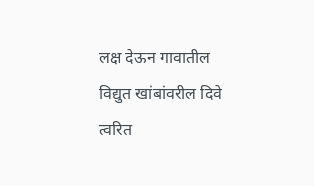लक्ष देऊन गावातील विद्युत खांबांवरील दिवे त्वरित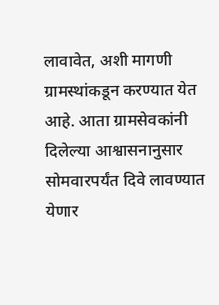लावावेत, अशी मागणी ग्रामस्थांकडून करण्यात येत आहे. आता ग्रामसेवकांनी दिलेल्या आश्वासनानुसार सोमवारपर्यंत दिवे लावण्यात येणार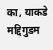का, याकडे मद्दिगुडम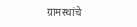ग्रामस्थांचे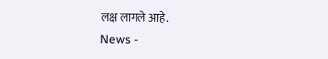लक्ष लागले आहे.
News -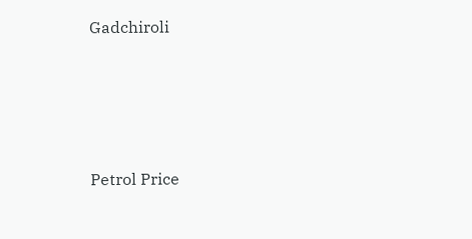Gadchiroli




Petrol Price